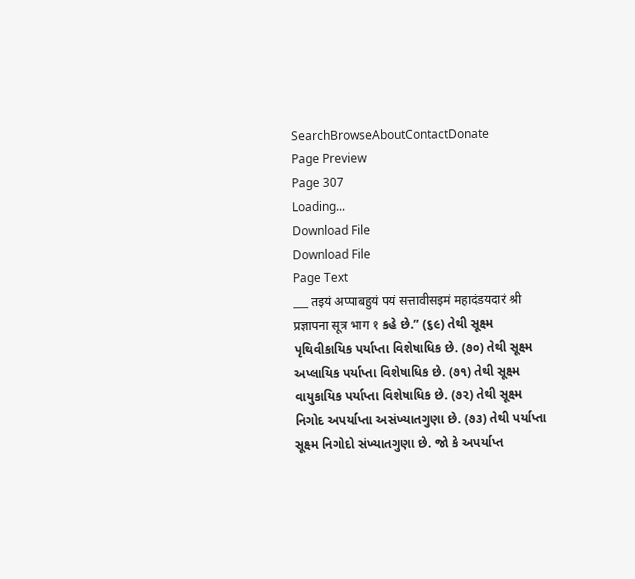SearchBrowseAboutContactDonate
Page Preview
Page 307
Loading...
Download File
Download File
Page Text
___ तइयं अप्पाबहुयं पयं सत्तावीसइमं महादंडयदारं श्री प्रज्ञापना सूत्र भाग १ કહે છે.” (૬૯) તેથી સૂક્ષ્મ પૃથિવીકાયિક પર્યાપ્તા વિશેષાધિક છે. (૭૦) તેથી સૂક્ષ્મ અપ્લાયિક પર્યાપ્તા વિશેષાધિક છે. (૭૧) તેથી સૂક્ષ્મ વાયુકાયિક પર્યાપ્તા વિશેષાધિક છે. (૭૨) તેથી સૂક્ષ્મ નિગોદ અપર્યાપ્તા અસંખ્યાતગુણા છે. (૭૩) તેથી પર્યાપ્તા સૂક્ષ્મ નિગોદો સંખ્યાતગુણા છે. જો કે અપર્યાપ્ત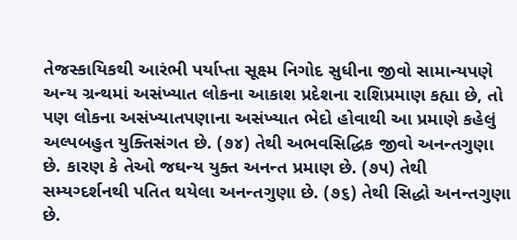તેજસ્કાયિકથી આરંભી પર્યાપ્તા સૂક્ષ્મ નિગોદ સુધીના જીવો સામાન્યપણે અન્ય ગ્રન્થમાં અસંખ્યાત લોકના આકાશ પ્રદેશના રાશિપ્રમાણ કહ્યા છે, તો પણ લોકના અસંખ્યાતપણાના અસંખ્યાત ભેદો હોવાથી આ પ્રમાણે કહેલું અલ્પબહુત યુક્તિસંગત છે. (૭૪) તેથી અભવસિદ્ધિક જીવો અનન્તગુણા છે. કારણ કે તેઓ જઘન્ય યુક્ત અનન્ત પ્રમાણ છે. (૭૫) તેથી સમ્યગ્દર્શનથી પતિત થયેલા અનન્તગુણા છે. (૭૬) તેથી સિદ્ધો અનન્તગુણા છે.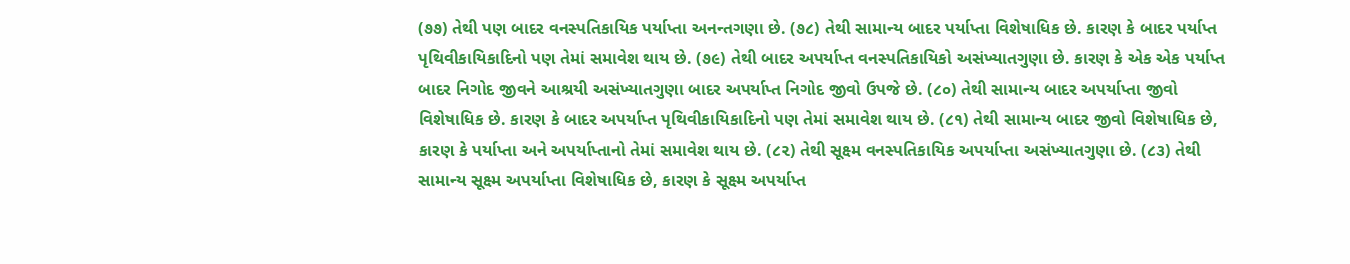(૭૭) તેથી પણ બાદર વનસ્પતિકાયિક પર્યાપ્તા અનન્તગણા છે. (૭૮) તેથી સામાન્ય બાદર પર્યાપ્તા વિશેષાધિક છે. કારણ કે બાદર પર્યાપ્ત પૃથિવીકાયિકાદિનો પણ તેમાં સમાવેશ થાય છે. (૭૯) તેથી બાદર અપર્યાપ્ત વનસ્પતિકાયિકો અસંખ્યાતગુણા છે. કારણ કે એક એક પર્યાપ્ત બાદર નિગોદ જીવને આશ્રયી અસંખ્યાતગુણા બાદર અપર્યાપ્ત નિગોદ જીવો ઉપજે છે. (૮૦) તેથી સામાન્ય બાદર અપર્યાપ્તા જીવો વિશેષાધિક છે. કારણ કે બાદર અપર્યાપ્ત પૃથિવીકાયિકાદિનો પણ તેમાં સમાવેશ થાય છે. (૮૧) તેથી સામાન્ય બાદર જીવો વિશેષાધિક છે, કારણ કે પર્યાપ્તા અને અપર્યાપ્તાનો તેમાં સમાવેશ થાય છે. (૮૨) તેથી સૂક્ષ્મ વનસ્પતિકાયિક અપર્યાપ્તા અસંખ્યાતગુણા છે. (૮૩) તેથી સામાન્ય સૂક્ષ્મ અપર્યાપ્તા વિશેષાધિક છે, કારણ કે સૂક્ષ્મ અપર્યાપ્ત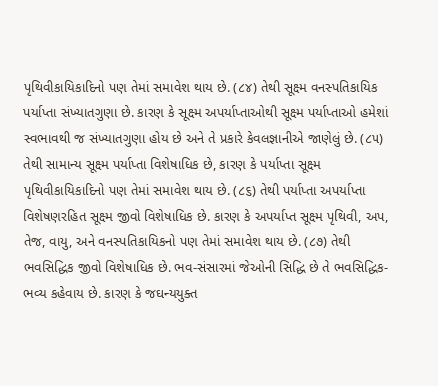પૃથિવીકાયિકાદિનો પણ તેમાં સમાવેશ થાય છે. (૮૪) તેથી સૂક્ષ્મ વનસ્પતિકાયિક પર્યાપ્તા સંખ્યાતગુણા છે. કારણ કે સૂક્ષ્મ અપર્યાપ્તાઓથી સૂક્ષ્મ પર્યાપ્તાઓ હમેશાં સ્વભાવથી જ સંખ્યાતગુણા હોય છે અને તે પ્રકારે કેવલજ્ઞાનીએ જાણેલું છે. (૮૫) તેથી સામાન્ય સૂક્ષ્મ પર્યાપ્તા વિશેષાધિક છે, કારણ કે પર્યાપ્તા સૂક્ષ્મ પૃથિવીકાયિકાદિનો પણ તેમાં સમાવેશ થાય છે. (૮૬) તેથી પર્યાપ્તા અપર્યાપ્તા વિશેષણરહિત સૂક્ષ્મ જીવો વિશેષાધિક છે. કારણ કે અપર્યાપ્ત સૂક્ષ્મ પૃથિવી, અપ, તેજ, વાયુ, અને વનસ્પતિકાયિકનો પણ તેમાં સમાવેશ થાય છે. (૮૭) તેથી ભવસિદ્ધિક જીવો વિશેષાધિક છે. ભવ-સંસારમાં જેઓની સિદ્ધિ છે તે ભવસિદ્ધિક-ભવ્ય કહેવાય છે. કારણ કે જઘન્યયુક્ત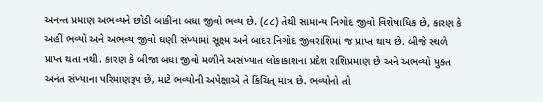અનન્ત પ્રમાણ અભવ્યને છોડી બાકીના બધા જીવો ભવ્ય છે. (૮૮) તેથી સામાન્ય નિગોદ જીવો વિશેષાધિક છે, કારણ કે અહીં ભવ્યો અને અભવ્ય જીવો ઘણી સંખ્યામાં સૂક્ષ્મ અને બાદર નિગોદ જીવરાશિમાં જ પ્રાપ્ત થાય છે. બીજે સ્થળે પ્રાપ્ત થતા નથી. કારણ કે બીજા બધા જીવો મળીને અસંખ્યાત લોકાકાશના પ્રદેશ રાશિપ્રમાણ છે અને અભવ્યો યુક્ત અનંત સંખ્યાના પરિમાણરૂપ છે, માટે ભવ્યોની અપેક્ષાએ તે કિંચિત્ માત્ર છે. ભવ્યોનો તો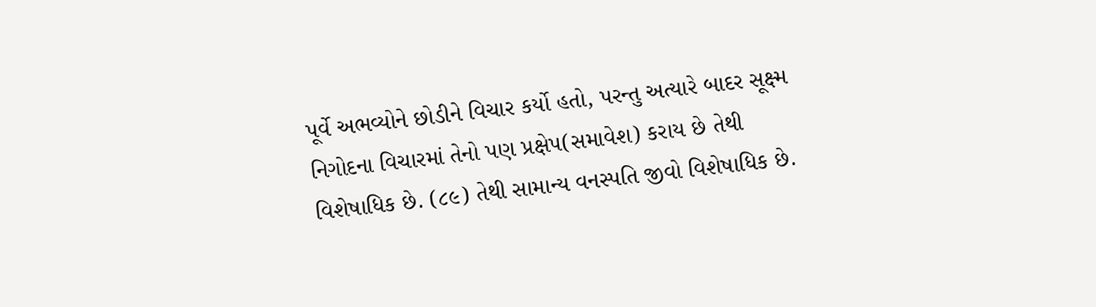પૂર્વે અભવ્યોને છોડીને વિચાર કર્યો હતો, પરન્તુ અત્યારે બાદર સૂક્ષ્મ નિગોદના વિચારમાં તેનો પણ પ્રક્ષેપ(સમાવેશ) કરાય છે તેથી વિશેષાધિક છે. (૮૯) તેથી સામાન્ય વનસ્પતિ જીવો વિશેષાધિક છે.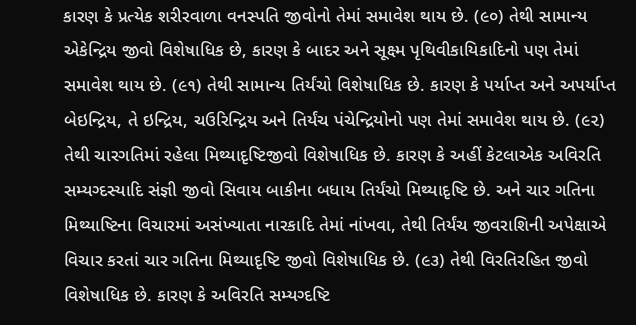કારણ કે પ્રત્યેક શરીરવાળા વનસ્પતિ જીવોનો તેમાં સમાવેશ થાય છે. (૯૦) તેથી સામાન્ય એકેન્દ્રિય જીવો વિશેષાધિક છે, કારણ કે બાદર અને સૂક્ષ્મ પૃથિવીકાયિકાદિનો પણ તેમાં સમાવેશ થાય છે. (૯૧) તેથી સામાન્ય તિર્યંચો વિશેષાધિક છે. કારણ કે પર્યાપ્ત અને અપર્યાપ્ત બેઇન્દ્રિય, તે ઇન્દ્રિય, ચઉરિન્દ્રિય અને તિર્યંચ પંચેન્દ્રિયોનો પણ તેમાં સમાવેશ થાય છે. (૯૨) તેથી ચારગતિમાં રહેલા મિથ્યાદૃષ્ટિજીવો વિશેષાધિક છે. કારણ કે અહીં કેટલાએક અવિરતિ સમ્યગ્દસ્યાદિ સંજ્ઞી જીવો સિવાય બાકીના બધાય તિર્યંચો મિથ્યાદૃષ્ટિ છે. અને ચાર ગતિના મિથ્યાષ્ટિના વિચારમાં અસંખ્યાતા નારકાદિ તેમાં નાંખવા, તેથી તિર્યંચ જીવરાશિની અપેક્ષાએ વિચાર કરતાં ચાર ગતિના મિથ્યાદૃષ્ટિ જીવો વિશેષાધિક છે. (૯૩) તેથી વિરતિરહિત જીવો વિશેષાધિક છે. કારણ કે અવિરતિ સમ્યગ્દષ્ટિ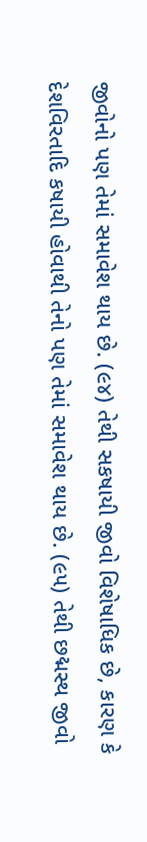જીવોનો પણ તેમાં સમાવેશ થાય છે. (૯૪) તેથી સકષાયી જીવો વિશેષાધિક છે, કારણ કે દેશવિરતાદિ કષાયી હોવાથી તેનો પણ તેમાં સમાવેશ થાય છે. (૯૫) તેથી છદ્મસ્થ જીવો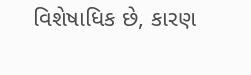વિશેષાધિક છે, કારણ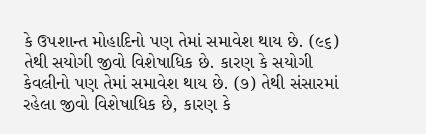કે ઉપશાન્ત મોહાદિનો પણ તેમાં સમાવેશ થાય છે. (૯૬) તેથી સયોગી જીવો વિશેષાધિક છે. કારણ કે સયોગી કેવલીનો પણ તેમાં સમાવેશ થાય છે. (૭) તેથી સંસારમાં રહેલા જીવો વિશેષાધિક છે, કારણ કે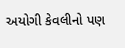અયોગી કેવલીનો પણ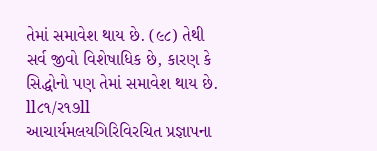તેમાં સમાવેશ થાય છે. (૯૮) તેથી સર્વ જીવો વિશેષાધિક છે, કારણ કે સિદ્ધોનો પણ તેમાં સમાવેશ થાય છે. ll૮૧/ર૧૭ll આચાર્યમલયગિરિવિરચિત પ્રજ્ઞાપના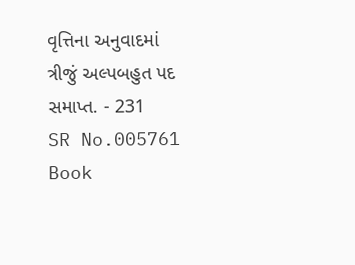વૃત્તિના અનુવાદમાં ત્રીજું અલ્પબહુત પદ સમાપ્ત. - 231
SR No.005761
Book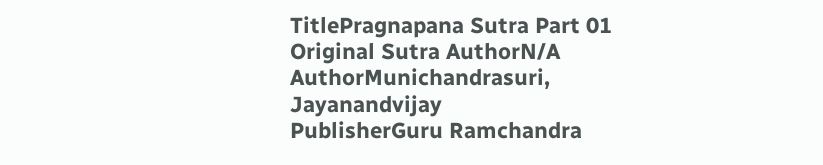TitlePragnapana Sutra Part 01
Original Sutra AuthorN/A
AuthorMunichandrasuri, Jayanandvijay
PublisherGuru Ramchandra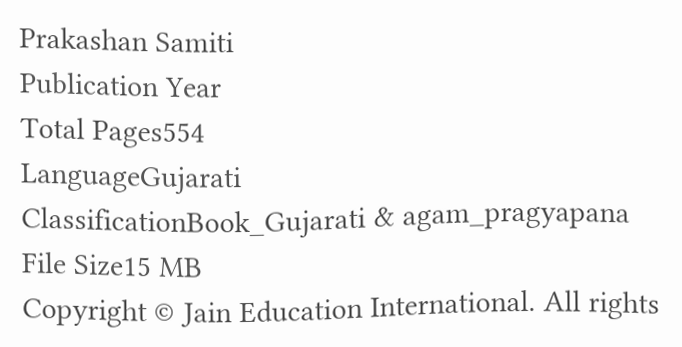Prakashan Samiti
Publication Year
Total Pages554
LanguageGujarati
ClassificationBook_Gujarati & agam_pragyapana
File Size15 MB
Copyright © Jain Education International. All rights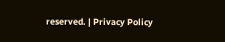reserved. | Privacy Policy